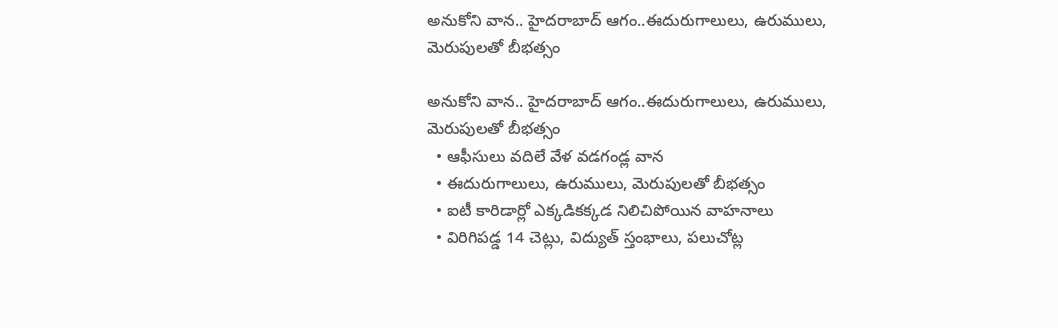అనుకోని వాన.. హైదరాబాద్ ఆగం..ఈదురుగాలులు, ఉరుములు, మెరుపులతో బీభత్సం

అనుకోని వాన.. హైదరాబాద్ ఆగం..ఈదురుగాలులు, ఉరుములు, మెరుపులతో బీభత్సం
  • ఆఫీసులు వదిలే వేళ వడగండ్ల వాన
  • ఈదురుగాలులు, ఉరుములు, మెరుపులతో బీభత్సం
  • ఐటీ కారిడార్లో ఎక్కడికక్కడ నిలిచిపోయిన వాహనాలు
  • విరిగిపడ్డ 14 చెట్లు, విద్యుత్ స్తంభాలు, పలుచోట్ల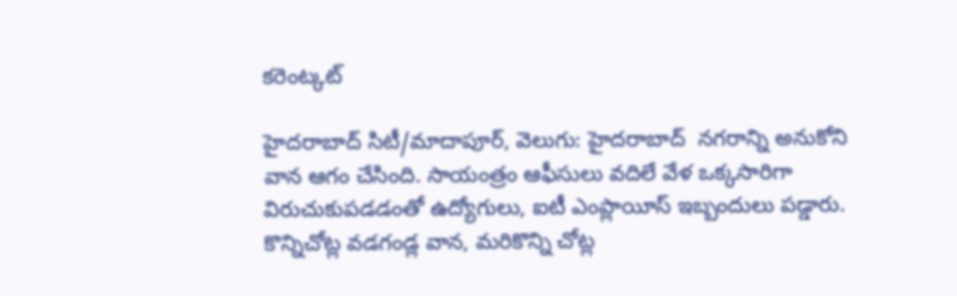కరెంట్కట్

హైదరాబాద్ సిటీ/మాదాపూర్, వెలుగు: హైదరాబాద్  నగరాన్ని అనుకోని వాన ఆగం చేసింది. సాయంత్రం ఆఫీసులు వదిలే వేళ ఒక్కసారిగా విరుచుకుపడడంతో ఉద్యోగులు, ఐటీ ఎంప్లాయీస్ ఇబ్బందులు పడ్డారు. కొన్నిచోట్ల వడగండ్ల వాన, మరికొన్ని చోట్ల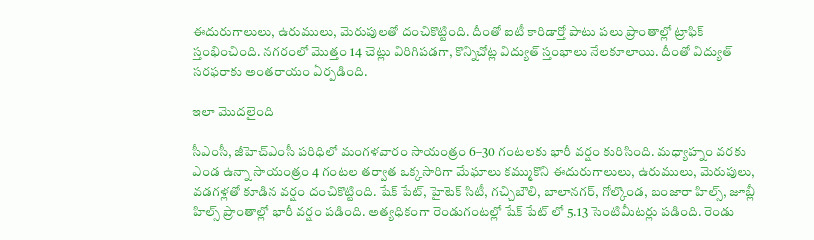ఈదురుగాలులు, ఉరుములు, మెరుపులతో దంచికొట్టింది. దీంతో ఐటీ కారిడార్తో పాటు పలు ప్రాంతాల్లో ట్రాఫిక్ స్తంభించింది. నగరంలో మొత్తం 14 చెట్లు విరిగిపడగా, కొన్నిచోట్ల విద్యుత్ స్తంభాలు నేలకూలాయి. దీంతో విద్యుత్ సరఫరాకు అంతరాయం ఏర్పడింది.

ఇలా మొదలైంది

సీఎంసీ, జీహెచ్ఎంసీ పరిధిలో మంగళవారం సాయంత్రం 6–30 గంటలకు భారీ వర్షం కురిసింది. మధ్యాహ్నం వరకు ఎండ ఉన్నా సాయంత్రం 4 గంటల తర్వాత ఒక్కసారిగా మేఘాలు కమ్ముకొని ఈదురుగాలులు, ఉరుములు, మెరుపులు, వడగళ్లతో కూడిన వర్షం దంచికొట్టింది. షేక్ పేట్, హైటెక్ సిటీ, గచ్చిబౌలి, బాలానగర్, గోల్కొండ, బంజారా హిల్స్, జూబ్లీ హిల్స్ ప్రాంతాల్లో భారీ వర్షం పడింది. అత్యధికంగా రెండుగంటల్లో షేక్ పేట్ లో 5.13 సెంటిమీటర్లు పడింది. రెండు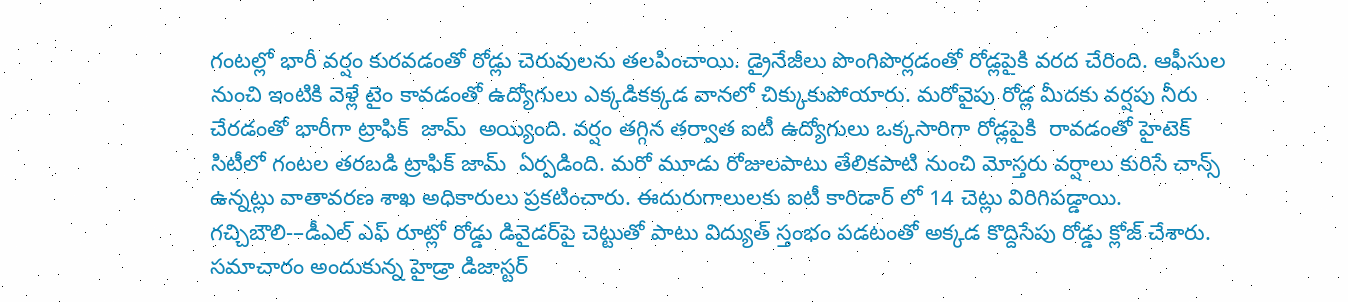గంటల్లో భారీ వర్షం కురవడంతో రోడ్లు చెరువులను తలపించాయి. డ్రైనేజీలు పొంగిపొర్లడంతో రోడ్లపైకి వరద చేరింది. ఆఫీసుల నుంచి ఇంటికి వెళ్లే టైం కావడంతో ఉద్యోగులు ఎక్కడికక్కడ వానలో చిక్కుకుపోయారు. మరోవైపు రోడ్ల మీదకు వర్షపు నీరు చేరడంతో భారీగా ట్రాఫిక్  జామ్  అయ్యింది. వర్షం తగ్గిన తర్వాత ఐటీ ఉద్యోగులు ఒక్కసారిగా రోడ్లపైకి  రావడంతో హైటెక్ సిటీలో గంటల తరబడి ట్రాఫిక్ జామ్  ఏర్పడింది. మరో మూడు రోజులపాటు తేలికపాటి నుంచి మోస్తరు వర్షాలు కురిసే చాన్స్  ఉన్నట్లు వాతావరణ శాఖ అధికారులు ప్రకటించారు. ఈదురుగాలులకు ఐటీ కారిడార్ లో 14 చెట్లు విరిగిపడ్డాయి. గచ్చిబౌలి-–డీఎల్ ఎఫ్ రూట్లో రోడ్డు డివైడర్‌‌పై చెట్టుతో పాటు విద్యుత్ స్తంభం పడటంతో అక్కడ కొద్దిసేపు రోడ్డు క్లోజ్ చేశారు. సమాచారం అందుకున్న హైడ్రా డిజాస్టర్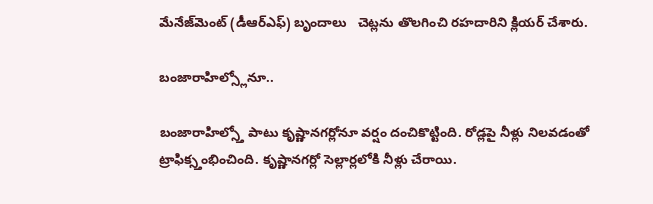మేనేజ్‌‌మెంట్ (డీఆర్ఎఫ్) బృందాలు   చెట్లను తొలగించి రహదారిని క్లియర్ చేశారు.

బంజారాహిల్స్లోనూ..

బంజారాహిల్స్తో పాటు కృష్ణానగర్లోనూ వర్షం దంచికొట్టింది. రోడ్లపై నీళ్లు నిలవడంతో ట్రాఫిక్స్తంభించింది. కృష్ణానగర్లో సెల్లార్లలోకి నీళ్లు చేరాయి.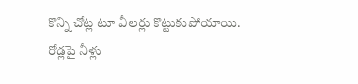కొన్ని చోట్ల టూ వీలర్లు కొట్టుకుపోయాయి. రోడ్లపై నీళ్లు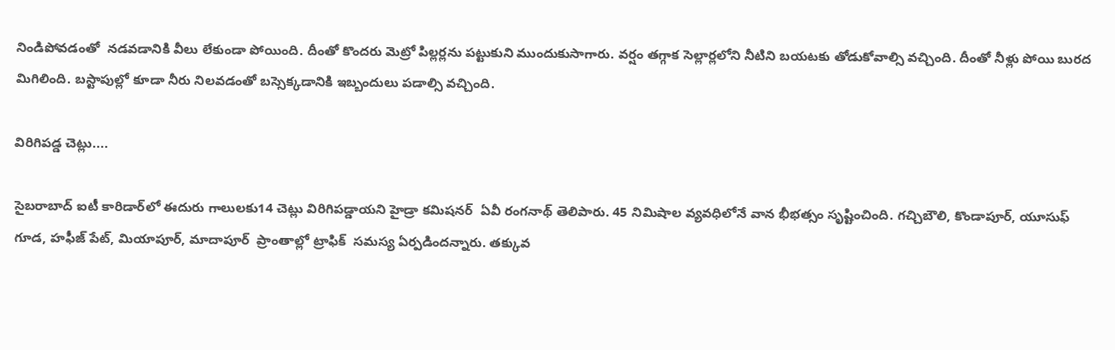నిండిపోవడంతో  నడవడానికి వీలు లేకుండా పోయింది. దీంతో కొందరు మెట్రో పిల్లర్లను పట్టుకుని ముందుకుసాగారు. వర్షం తగ్గాక సెల్లార్లలోని నీటిని బయటకు తోడుకోవాల్సి వచ్చింది. దీంతో నీళ్లు పోయి బురద మిగిలింది. బస్టాపుల్లో కూడా నీరు నిలవడంతో బస్సెక్కడానికి ఇబ్బందులు పడాల్సి వచ్చింది.

విరిగిపడ్డ చెట్లు....

సైబరాబాద్ ఐటీ కారిడార్‌‌లో ఈదురు గాలులకు14 చెట్లు విరిగిపడ్డాయని హైడ్రా కమిషనర్  ఏవీ రంగనాథ్ తెలిపారు. 45 నిమిషాల వ్యవధిలోనే వాన భీభత్సం సృష్టించింది. గచ్చిబౌలి, కొండాపూర్, యూసుఫ్ గూడ, హఫీజ్ పేట్, మియాపూర్, మాదాపూర్  ప్రాంతాల్లో ట్రాఫిక్  సమస్య ఏర్పడిందన్నారు. తక్కువ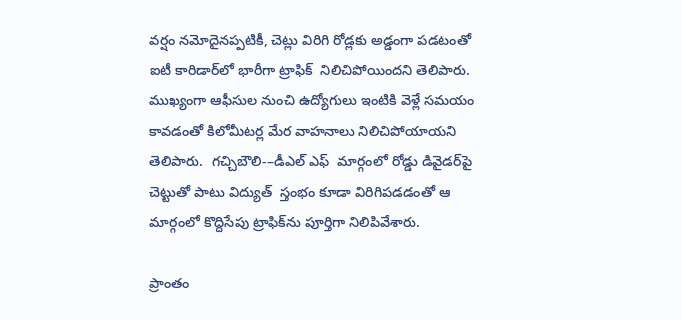వర్షం నమోదైనప్పటికీ, చెట్లు విరిగి రోడ్లకు అడ్డంగా పడటంతో ఐటీ కారిడార్‌‌లో భారీగా ట్రాఫిక్  నిలిచిపోయిందని తెలిపారు. ముఖ్యంగా ఆఫీసుల నుంచి ఉద్యోగులు ఇంటికి వెళ్లే సమయం కావడంతో కిలోమీటర్ల మేర వాహనాలు నిలిచిపోయాయని తెలిపారు.  గచ్చిబౌలి-–డీఎల్ ఎఫ్  మార్గంలో రోడ్డు డివైడర్‌‌పై చెట్టుతో పాటు విద్యుత్  స్తంభం కూడా విరిగిపడడంతో ఆ మార్గంలో కొద్దిసేపు ట్రాఫిక్‌‌ను పూర్తిగా నిలిపివేశారు.

ప్రాంతం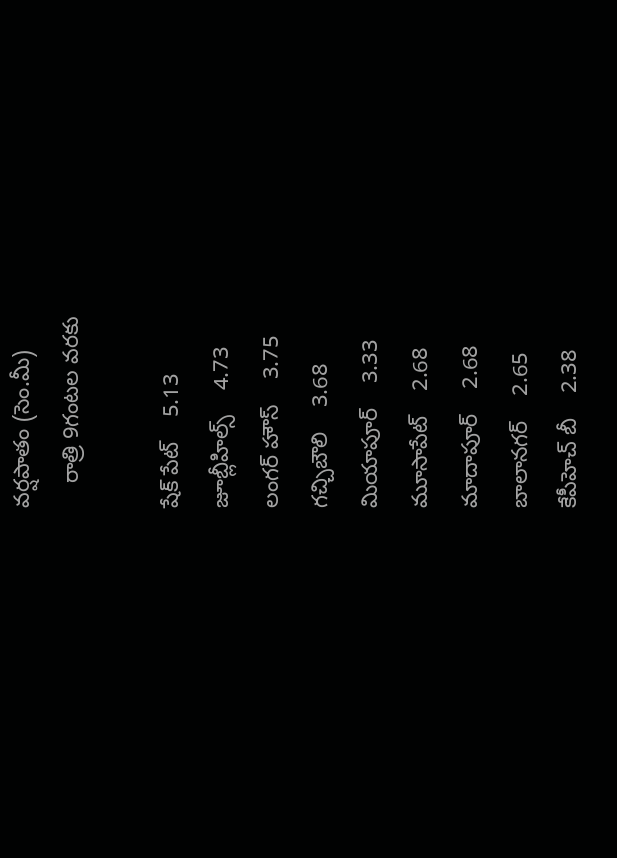వర్షపాతం (సెం.మీ)
    రాత్రి 9గంటల వరకు

షేక్ పేట్    5.13
జూబ్లీహిల్స్    4.73
లంగర్ హౌస్    3.75
గచ్చిబౌలి    3.68
మియాపూర్    3.33
మూసాపేట్    2.68
మాదాపూర్    2.68
బాలానగర్    2.65
కేపీహెచ్ బీ    2.38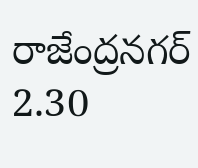రాజేంద్రనగర్    2.30